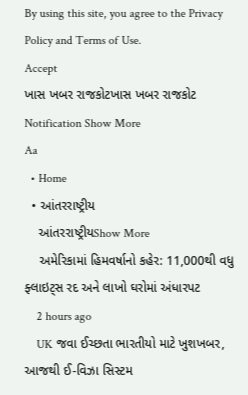By using this site, you agree to the Privacy Policy and Terms of Use.
Accept
ખાસ ખબર રાજકોટખાસ ખબર રાજકોટ
Notification Show More
Aa
  • Home
  • આંતરરાષ્ટ્રીય
    આંતરરાષ્ટ્રીયShow More
    અમેરિકામાં હિમવર્ષાનો કહેર: 11,000થી વધુ ફ્લાઇટ્સ રદ અને લાખો ઘરોમાં અંધારપટ
    2 hours ago
    UK જવા ઈચ્છતા ભારતીયો માટે ખુશખબર, આજથી ઈ-વિઝા સિસ્ટમ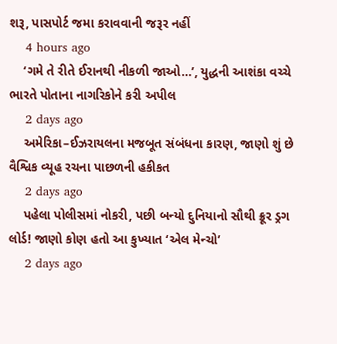શરૂ, પાસપોર્ટ જમા કરાવવાની જરૂર નહીં
    4 hours ago
    ‘ગમે તે રીતે ઈરાનથી નીકળી જાઓ…’, યુદ્ધની આશંકા વચ્ચે ભારતે પોતાના નાગરિકોને કરી અપીલ
    2 days ago
    અમેરિકા–ઈઝરાયલના મજબૂત સંબંધના કારણ, જાણો શું છે વૈશ્વિક વ્યૂહ રચના પાછળની હકીકત
    2 days ago
    પહેલા પોલીસમાં નોકરી, પછી બન્યો દુનિયાનો સૌથી ક્રૂર ડ્રગ લોર્ડ! જાણો કોણ હતો આ કુખ્યાત ‘એલ મેન્ચો’
    2 days ago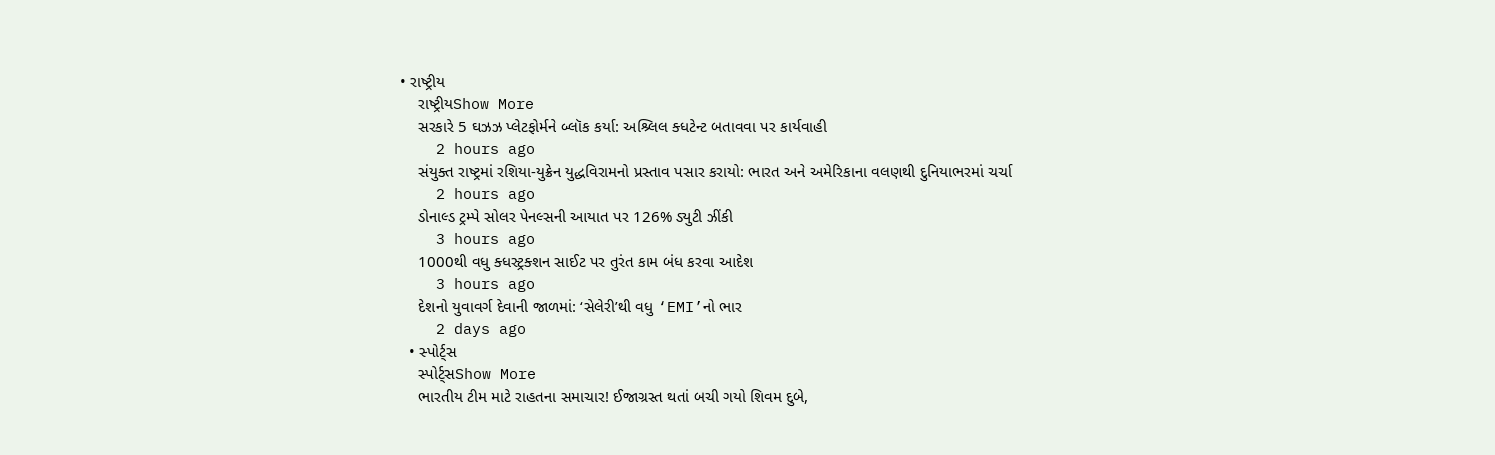• રાષ્ટ્રીય
    રાષ્ટ્રીયShow More
    સરકારે 5 ઘઝઝ પ્લેટફોર્મને બ્લૉક કર્યા: અશ્ર્લિલ ક્ધટેન્ટ બતાવવા પર કાર્યવાહી
    2 hours ago
    સંયુક્ત રાષ્ટ્રમાં રશિયા-યુક્રેન યુદ્ધવિરામનો પ્રસ્તાવ પસાર કરાયો: ભારત અને અમેરિકાના વલણથી દુનિયાભરમાં ચર્ચા
    2 hours ago
    ડોનાલ્ડ ટ્રમ્પે સોલર પેનલ્સની આયાત પર 126% ડ્યુટી ઝીંકી
    3 hours ago
    1000થી વધુ ક્ધસ્ટ્રક્શન સાઈટ પર તુરંત કામ બંધ કરવા આદેશ
    3 hours ago
    દેશનો યુવાવર્ગ દેવાની જાળમાં: ‘સેલેરી’થી વધુ ‘EMI’નો ભાર
    2 days ago
  • સ્પોર્ટ્સ
    સ્પોર્ટ્સShow More
    ભારતીય ટીમ માટે રાહતના સમાચાર! ઈજાગ્રસ્ત થતાં બચી ગયો શિવમ દુબે,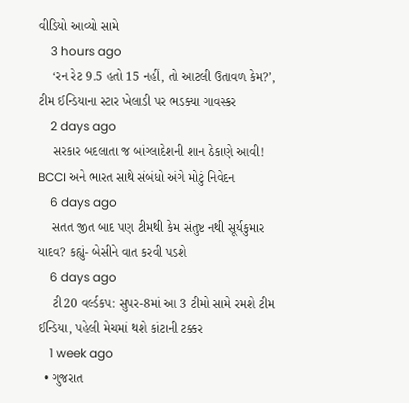વીડિયો આવ્યો સામે
    3 hours ago
    ‘રન રેટ 9.5 હતો 15 નહીં, તો આટલી ઉતાવળ કેમ?’, ટીમ ઈન્ડિયાના સ્ટાર ખેલાડી પર ભડક્યા ગાવસ્કર
    2 days ago
    સરકાર બદલાતા જ બાંગ્લાદેશની શાન ઠેકાણે આવી! BCCI અને ભારત સાથે સંબંધો અંગે મોટું નિવેદન
    6 days ago
    સતત જીત બાદ પણ ટીમથી કેમ સંતુષ્ટ નથી સૂર્યકુમાર યાદવ? કહ્યું- બેસીને વાત કરવી પડશે
    6 days ago
    ટી20 વર્લ્ડકપ: સુપર-8માં આ 3 ટીમો સામે રમશે ટીમ ઈન્ડિયા, પહેલી મેચમાં થશે કાંટાની ટક્કર
    1 week ago
  • ગુજરાત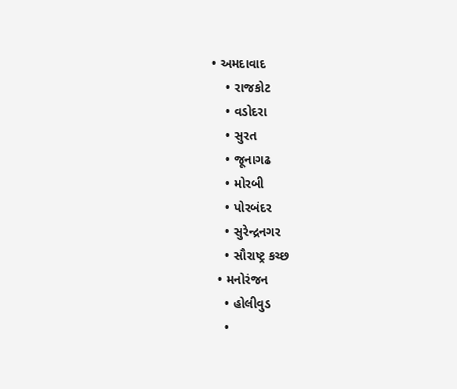• અમદાવાદ
    • રાજકોટ
    • વડોદરા
    • સુરત
    • જૂનાગઢ
    • મોરબી
    • પોરબંદર
    • સુરેન્દ્રનગર
    • સૌરાષ્ટ્ર કચ્છ
  • મનોરંજન
    • હોલીવુડ
    •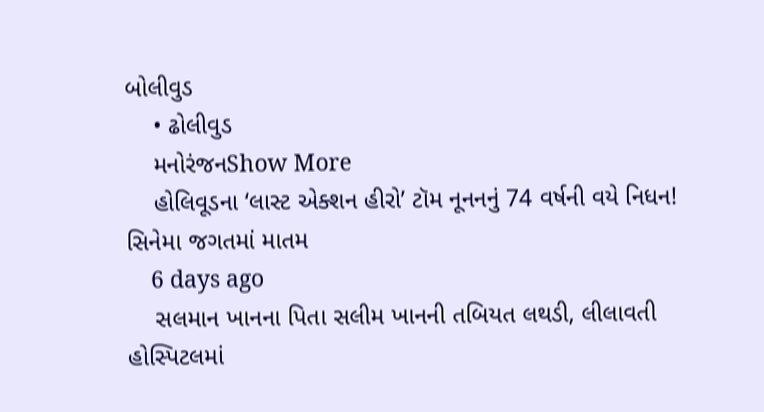બોલીવુડ
    • ઢોલીવુડ
    મનોરંજનShow More
    હોલિવૂડના ‘લાસ્ટ એક્શન હીરો’ ટૉમ નૂનનનું 74 વર્ષની વયે નિધન! સિનેમા જગતમાં માતમ
    6 days ago
    સલમાન ખાનના પિતા સલીમ ખાનની તબિયત લથડી, લીલાવતી હોસ્પિટલમાં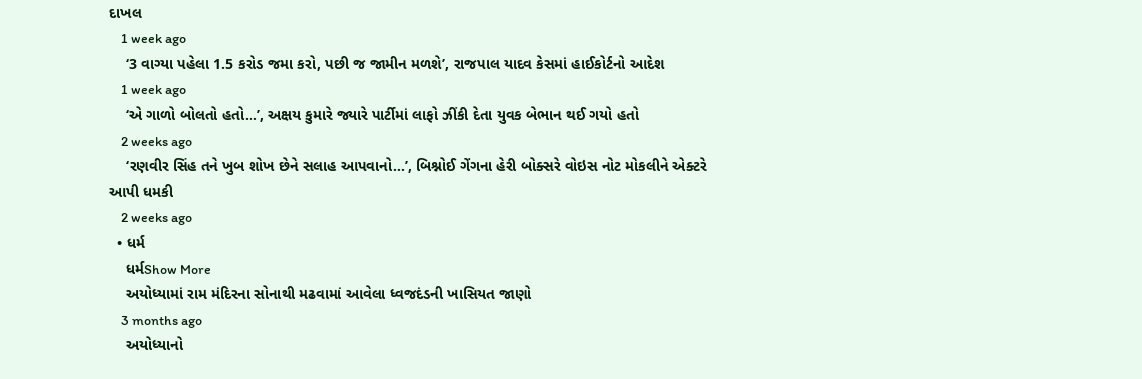દાખલ
    1 week ago
    ‘3 વાગ્યા પહેલા 1.5 કરોડ જમા કરો, પછી જ જામીન મળશે’, રાજપાલ યાદવ કેસમાં હાઈકોર્ટનો આદેશ
    1 week ago
    ‘એ ગાળો બોલતો હતો…’, અક્ષય કુમારે જ્યારે પાર્ટીમાં લાફો ઝીંકી દેતા યુવક બેભાન થઈ ગયો હતો
    2 weeks ago
    ‘રણવીર સિંહ તને ખુબ શોખ છેને સલાહ આપવાનો…’, બિશ્નોઈ ગેંગના હેરી બોક્સરે વોઇસ નોટ મોકલીને એક્ટરે આપી ધમકી
    2 weeks ago
  • ધર્મ
    ધર્મShow More
    અયોધ્યામાં રામ મંદિરના સોનાથી મઢવામાં આવેલા ધ્વજદંડની ખાસિયત જાણો
    3 months ago
    અયોધ્યાનો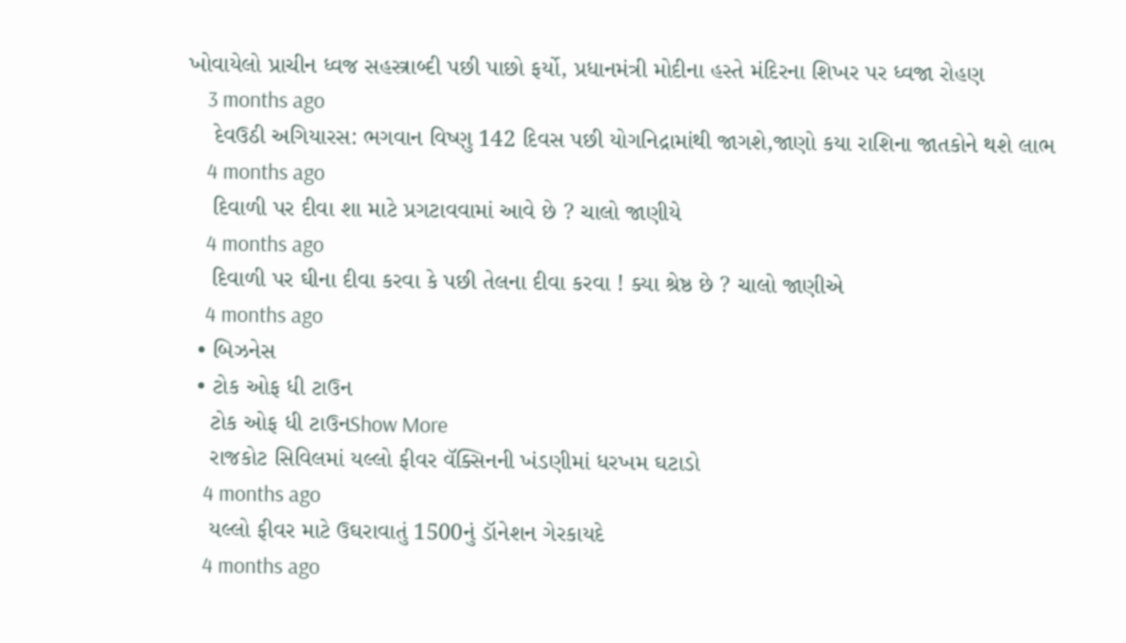ખોવાયેલો પ્રાચીન ધ્વજ સહસ્ત્રાબ્દી પછી પાછો ફર્યો, પ્રધાનમંત્રી મોદીના હસ્તે મંદિરના શિખર પર ધ્વજા રોહણ
    3 months ago
    દેવઉઠી અગિયારસ: ભગવાન વિષ્ણુ 142 દિવસ પછી યોગનિદ્રામાંથી જાગશે,જાણો કયા રાશિના જાતકોને થશે લાભ
    4 months ago
    દિવાળી પર દીવા શા માટે પ્રગટાવવામાં આવે છે ? ચાલો જાણીયે
    4 months ago
    દિવાળી પર ઘીના દીવા કરવા કે પછી તેલના દીવા કરવા ! ક્યા શ્રેષ્ઠ છે ? ચાલો જાણીએ
    4 months ago
  • બિઝનેસ
  • ટોક ઓફ ધી ટાઉન
    ટોક ઓફ ધી ટાઉનShow More
    રાજકોટ સિવિલમાં યલ્લો ફીવર વૅક્સિનની ખંડણીમાં ધરખમ ઘટાડો
    4 months ago
    યલ્લો ફીવર માટે ઉઘરાવાતું 1500નું ડૉનેશન ગેરકાયદે
    4 months ago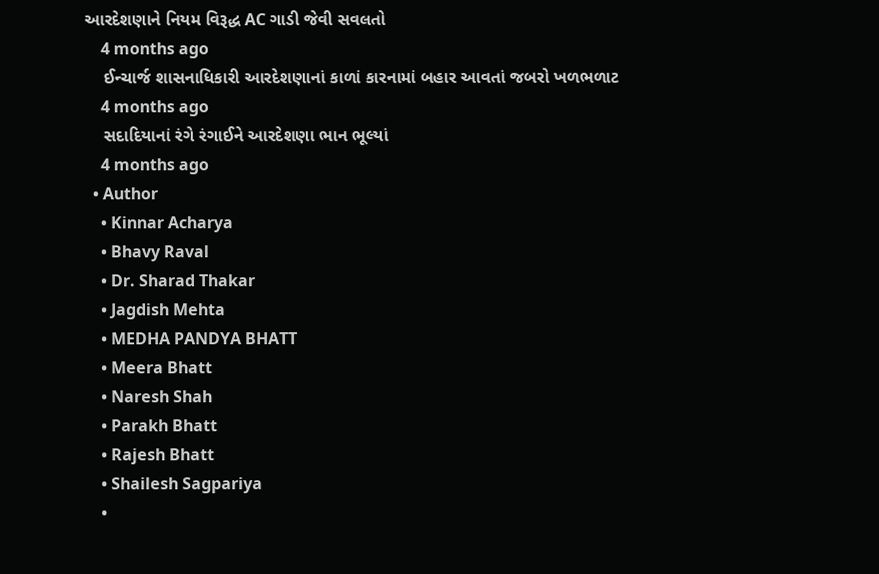આરદેશણાને નિયમ વિરૂદ્ધ AC ગાડી જેવી સવલતો
    4 months ago
    ઈન્ચાર્જ શાસનાધિકારી આરદેશણાનાં કાળાં કારનામાં બહાર આવતાં જબરો ખળભળાટ
    4 months ago
    સદાદિયાનાં રંગે રંગાઈને આરદેશણા ભાન ભૂલ્યાં
    4 months ago
  • Author
    • Kinnar Acharya
    • Bhavy Raval
    • Dr. Sharad Thakar
    • Jagdish Mehta
    • MEDHA PANDYA BHATT
    • Meera Bhatt
    • Naresh Shah
    • Parakh Bhatt
    • Rajesh Bhatt
    • Shailesh Sagpariya
    •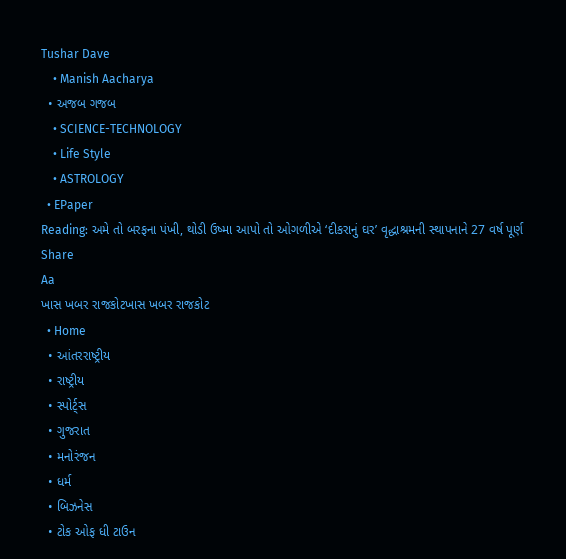Tushar Dave
    • Manish Aacharya
  • અજબ ગજબ
    • SCIENCE-TECHNOLOGY
    • Life Style
    • ASTROLOGY
  • EPaper
Reading: અમે તો બરફના પંખી, થોડી ઉષ્મા આપો તો ઓગળીએ ‘દીકરાનું ઘર’ વૃદ્ધાશ્રમની સ્થાપનાને 27 વર્ષ પૂર્ણ
Share
Aa
ખાસ ખબર રાજકોટખાસ ખબર રાજકોટ
  • Home
  • આંતરરાષ્ટ્રીય
  • રાષ્ટ્રીય
  • સ્પોર્ટ્સ
  • ગુજરાત
  • મનોરંજન
  • ધર્મ
  • બિઝનેસ
  • ટોક ઓફ ધી ટાઉન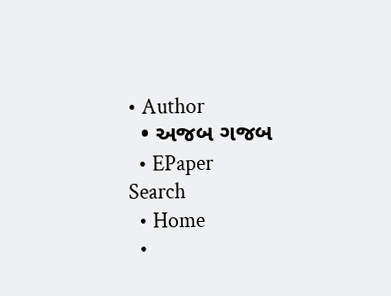• Author
  • અજબ ગજબ
  • EPaper
Search
  • Home
  •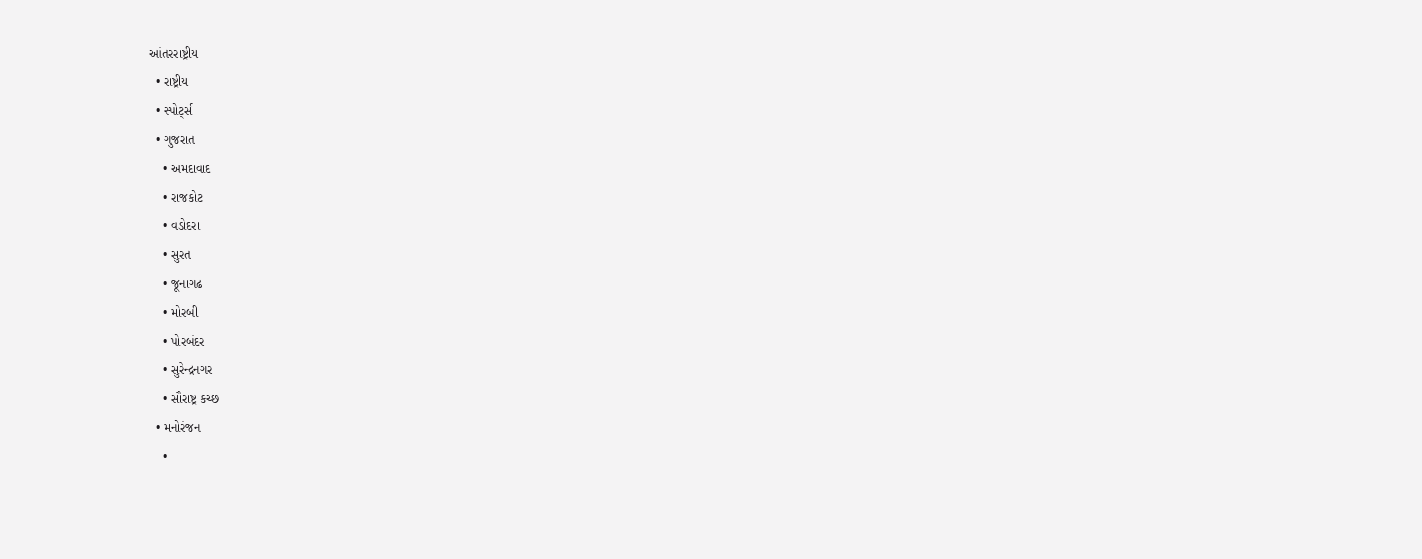આંતરરાષ્ટ્રીય
  • રાષ્ટ્રીય
  • સ્પોર્ટ્સ
  • ગુજરાત
    • અમદાવાદ
    • રાજકોટ
    • વડોદરા
    • સુરત
    • જૂનાગઢ
    • મોરબી
    • પોરબંદર
    • સુરેન્દ્રનગર
    • સૌરાષ્ટ્ર કચ્છ
  • મનોરંજન
    •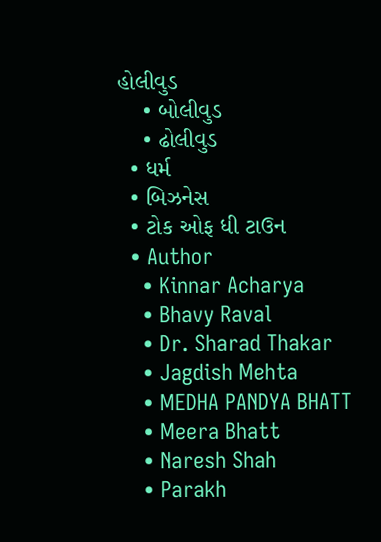હોલીવુડ
    • બોલીવુડ
    • ઢોલીવુડ
  • ધર્મ
  • બિઝનેસ
  • ટોક ઓફ ધી ટાઉન
  • Author
    • Kinnar Acharya
    • Bhavy Raval
    • Dr. Sharad Thakar
    • Jagdish Mehta
    • MEDHA PANDYA BHATT
    • Meera Bhatt
    • Naresh Shah
    • Parakh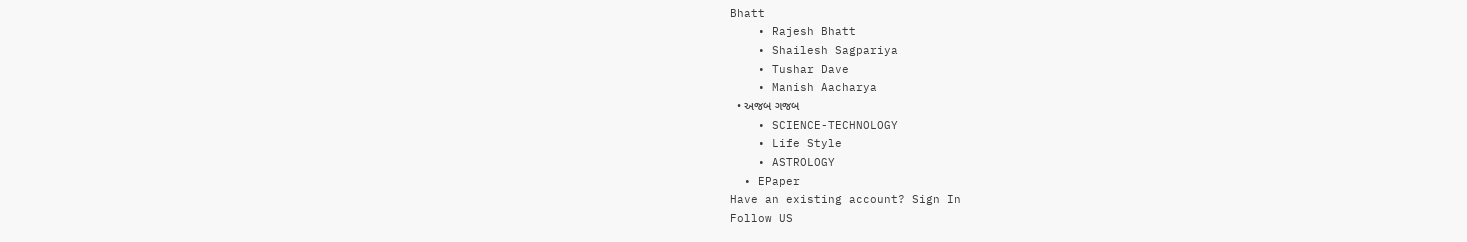Bhatt
    • Rajesh Bhatt
    • Shailesh Sagpariya
    • Tushar Dave
    • Manish Aacharya
  • અજબ ગજબ
    • SCIENCE-TECHNOLOGY
    • Life Style
    • ASTROLOGY
  • EPaper
Have an existing account? Sign In
Follow US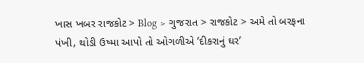ખાસ ખબર રાજકોટ > Blog > ગુજરાત > રાજકોટ > અમે તો બરફના પંખી, થોડી ઉષ્મા આપો તો ઓગળીએ ‘દીકરાનું ઘર’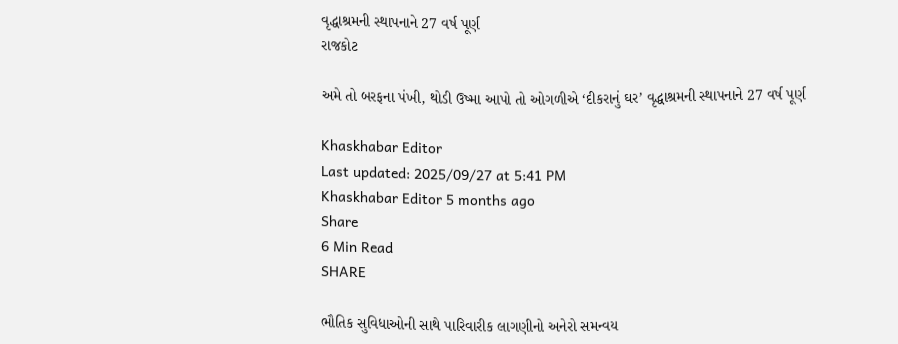વૃદ્ધાશ્રમની સ્થાપનાને 27 વર્ષ પૂર્ણ
રાજકોટ

અમે તો બરફના પંખી, થોડી ઉષ્મા આપો તો ઓગળીએ ‘દીકરાનું ઘર’ વૃદ્ધાશ્રમની સ્થાપનાને 27 વર્ષ પૂર્ણ

Khaskhabar Editor
Last updated: 2025/09/27 at 5:41 PM
Khaskhabar Editor 5 months ago
Share
6 Min Read
SHARE

ભૌતિક સુવિધાઓની સાથે પારિવારીક લાગણીનો અનેરો સમન્વય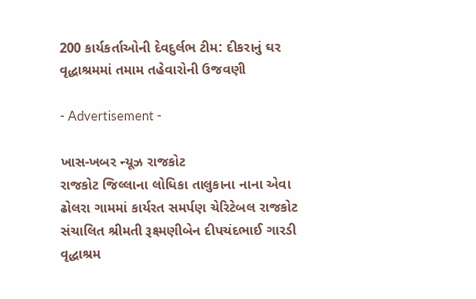200 કાર્યકર્તાઓની દેવદુર્લભ ટીમ: દીકરાનું ઘર વૃદ્ધાશ્રમમાં તમામ તહેવારોની ઉજવણી

- Advertisement -

ખાસ-ખબર ન્યૂઝ રાજકોટ
રાજકોટ જિલ્લાના લોધિકા તાલુકાના નાના એવા ઢોલરા ગામમાં કાર્યરત સમર્પણ ચેરિટેબલ રાજકોટ સંચાલિત શ્રીમતી રૂક્ષ્મણીબેન દીપચંદભાઈ ગારડી વૃદ્ધાશ્રમ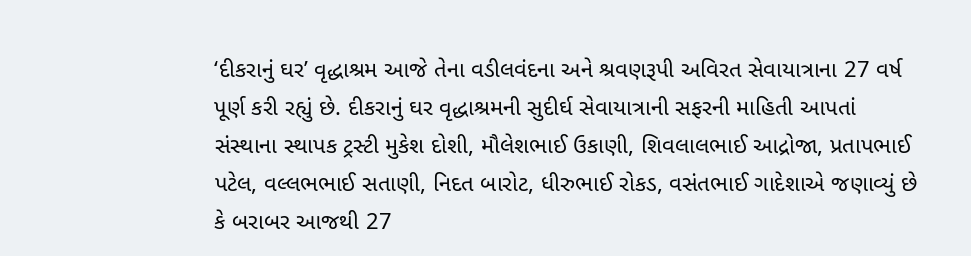‘દીકરાનું ઘર’ વૃદ્ધાશ્રમ આજે તેના વડીલવંદના અને શ્રવણરૂપી અવિરત સેવાયાત્રાના 27 વર્ષ પૂર્ણ કરી રહ્યું છે. દીકરાનું ઘર વૃદ્ધાશ્રમની સુદીર્ઘ સેવાયાત્રાની સફરની માહિતી આપતાં સંસ્થાના સ્થાપક ટ્રસ્ટી મુકેશ દોશી, મૌલેશભાઈ ઉકાણી, શિવલાલભાઈ આદ્રોજા, પ્રતાપભાઈ પટેલ, વલ્લભભાઈ સતાણી, નિદત બારોટ, ધીરુભાઈ રોકડ, વસંતભાઈ ગાદેશાએ જણાવ્યું છે કે બરાબર આજથી 27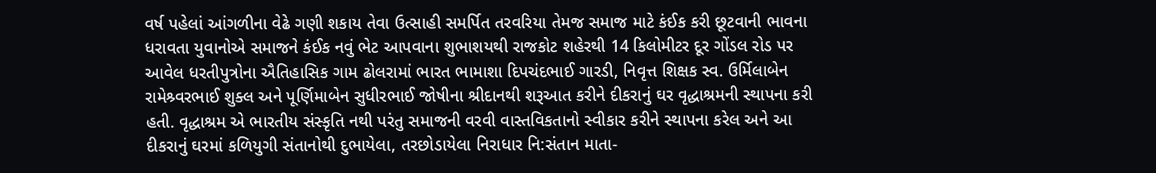વર્ષ પહેલાં આંગળીના વેઢે ગણી શકાય તેવા ઉત્સાહી સમર્પિત તરવરિયા તેમજ સમાજ માટે કંઈક કરી છૂટવાની ભાવના ધરાવતા યુવાનોએ સમાજને કંઈક નવું ભેટ આપવાના શુભાશયથી રાજકોટ શહેરથી 14 કિલોમીટર દૂર ગોંડલ રોડ પર આવેલ ધરતીપુત્રોના ઐતિહાસિક ગામ ઢોલરામાં ભારત ભામાશા દિપચંદભાઈ ગારડી, નિવૃત્ત શિક્ષક સ્વ. ઉર્મિલાબેન રામેશ્ર્વરભાઈ શુક્લ અને પૂર્ણિમાબેન સુધીરભાઈ જોષીના શ્રીદાનથી શરૂઆત કરીને દીકરાનું ઘર વૃદ્ધાશ્રમની સ્થાપના કરી હતી. વૃદ્ધાશ્રમ એ ભારતીય સંસ્કૃતિ નથી પરંતુ સમાજની વરવી વાસ્તવિકતાનો સ્વીકાર કરીને સ્થાપના કરેલ અને આ દીકરાનું ઘરમાં કળિયુગી સંતાનોથી દુભાયેલા, તરછોડાયેલા નિરાધાર નિ:સંતાન માતા-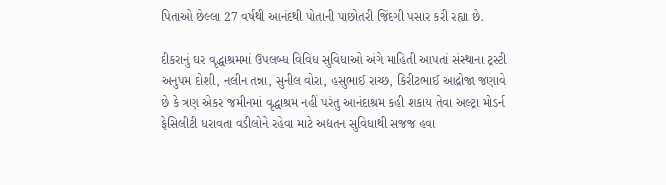પિતાઓ છેલ્લા 27 વર્ષથી આનંદથી પોતાની પાછોતરી જિંદગી પસાર કરી રહ્યા છે.

દીકરાનું ઘર વૃદ્ધાશ્રમમાં ઉપલબ્ધ વિવિધ સુવિધાઓ અંગે માહિતી આપતાં સંસ્થાના ટ્રસ્ટી અનુપમ દોશી, નલીન તન્ના, સુનીલ વોરા, હસુભાઈ રાચ્છ, કિરીટભાઈ આદ્રોજા જણાવે છે કે ત્રણ એકર જમીનમાં વૃદ્ધાશ્રમ નહીં પરંતુ આનંદાશ્રમ કહી શકાય તેવા અલ્ટ્રા મોડર્ન ફેસિલીટી ધરાવતા વડીલોને રહેવા માટે અદ્યતન સુવિધાથી સજજ હવા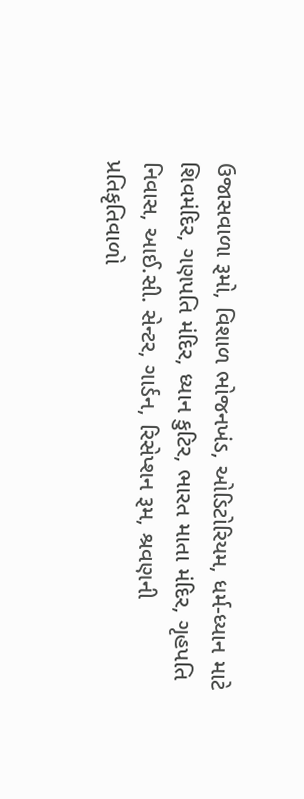ઉજાસવાળા રૂમો, વિશાળ ભોજનખંડ, ઓડિટોરિયમ, ધર્મ-ધ્યાન માટે શિવમંદિર, ગણપતિ મંદિર, ધ્યાન કુટિર, ભારત માતા મંદિર, ગૃહપતિ નિવાસ, આઈ.સી. સેન્ટર, ગાર્ડન, રિસેપ્શન રૂમ, શ્રવણની પ્રતિકૃતિવાળો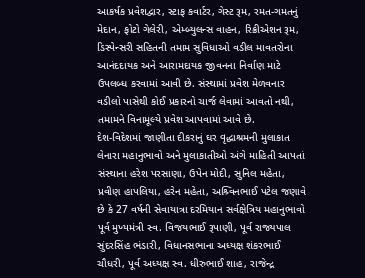આકર્ષક પ્રવેશદ્વાર, સ્ટાફ કવાર્ટર, ગેસ્ટ રૂમ, રમત-ગમતનું મેદાન, ફોટો ગેલેરી, એમ્બ્યુલન્સ વાહન, રિક્રીએશન રૂમ, ડિસ્પેન્સરી સહિતની તમામ સુવિધાઓ વડીલ માવતરોના આનંદદાયક અને આરામદાયક જીવનના નિર્વાણ માટે ઉપલબ્ધ કરવામાં આવી છે. સંસ્થામાં પ્રવેશ મેળવનાર વડીલો પાસેથી કોઈ પ્રકારનો ચાર્જ લેવામાં આવતો નથી, તમામને વિનામૂલ્યે પ્રવેશ આપવામાં આવે છે.
દેશ-વિદેશમાં જાણીતા દીકરાનું ઘર વૃદ્ધાશ્રમની મુલાકાત લેનારા મહાનુભાવો અને મુલાકાતીઓ અંગે માહિતી આપતાં સંસ્થાના હરેશ પરસાણા, ઉપેન મોદી, સુનિલ મહેતા, પ્રવીણ હાપલિયા, હરેન મહેતા, અશ્ર્વિનભાઈ પટેલ જણાવે છે કે 27 વર્ષની સેવાયાત્રા દરમિયાન સર્વક્ષેત્રિય મહાનુભાવો પૂર્વ મુખ્યમંત્રી સ્વ. વિજયભાઈ રૂપાણી, પૂર્વ રાજ્યપાલ સુંદરસિંહ ભંડારી, વિધાનસભાના અધ્યક્ષ શંકરભાઈ ચૌધરી, પૂર્વ અધ્યક્ષ સ્વ. ધીરુભાઈ શાહ, રાજેન્દ્ર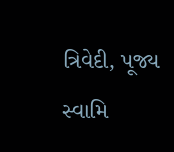ત્રિવેદી, પૂજ્ય સ્વામિ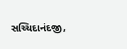સચ્ચિદાનંદજી,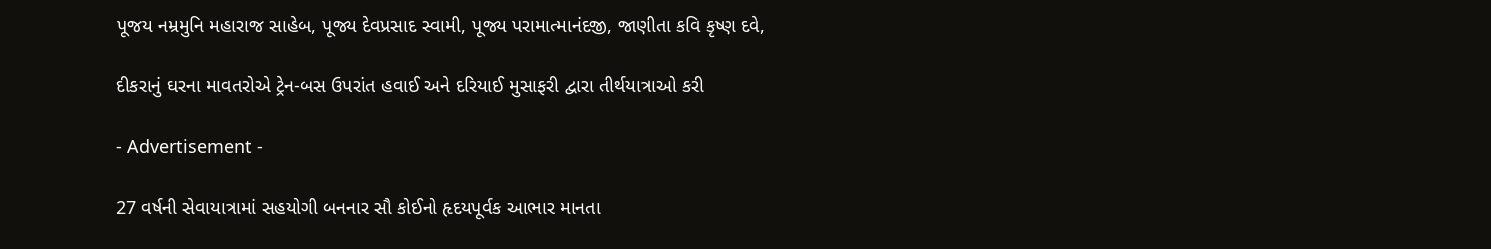પૂજય નમ્રમુનિ મહારાજ સાહેબ, પૂજ્ય દેવપ્રસાદ સ્વામી, પૂજ્ય પરામાત્માનંદજી, જાણીતા કવિ કૃષ્ણ દવે,

દીકરાનું ઘરના માવતરોએ ટ્રેન-બસ ઉપરાંત હવાઈ અને દરિયાઈ મુસાફરી દ્વારા તીર્થયાત્રાઓ કરી

- Advertisement -

27 વર્ષની સેવાયાત્રામાં સહયોગી બનનાર સૌ કોઈનો હૃદયપૂર્વક આભાર માનતા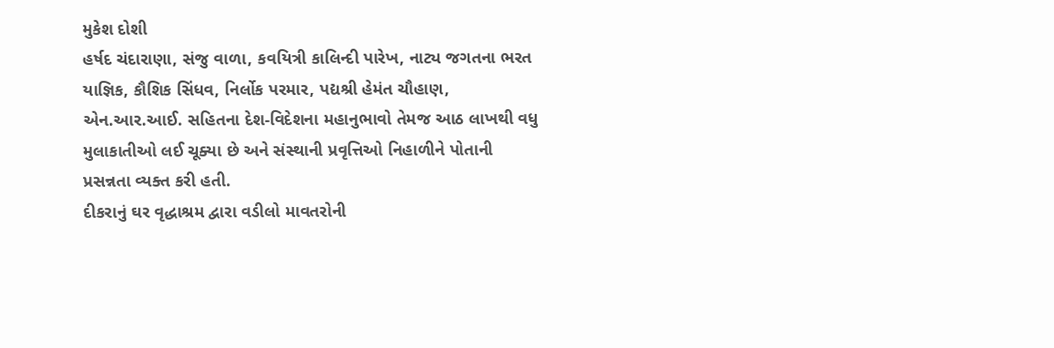મુકેશ દોશી
હર્ષદ ચંદારાણા, સંજુ વાળા, કવયિત્રી કાલિન્દી પારેખ, નાટ્ય જગતના ભરત યાજ્ઞિક, કૌશિક સિંધવ, નિર્લોક પરમાર, પદ્યશ્રી હેમંત ચૌહાણ, એન.આર.આઈ. સહિતના દેશ-વિદેશના મહાનુભાવો તેમજ આઠ લાખથી વધુ મુલાકાતીઓ લઈ ચૂક્યા છે અને સંસ્થાની પ્રવૃત્તિઓ નિહાળીને પોતાની પ્રસન્નતા વ્યક્ત કરી હતી.
દીકરાનું ઘર વૃદ્ધાશ્રમ દ્વારા વડીલો માવતરોની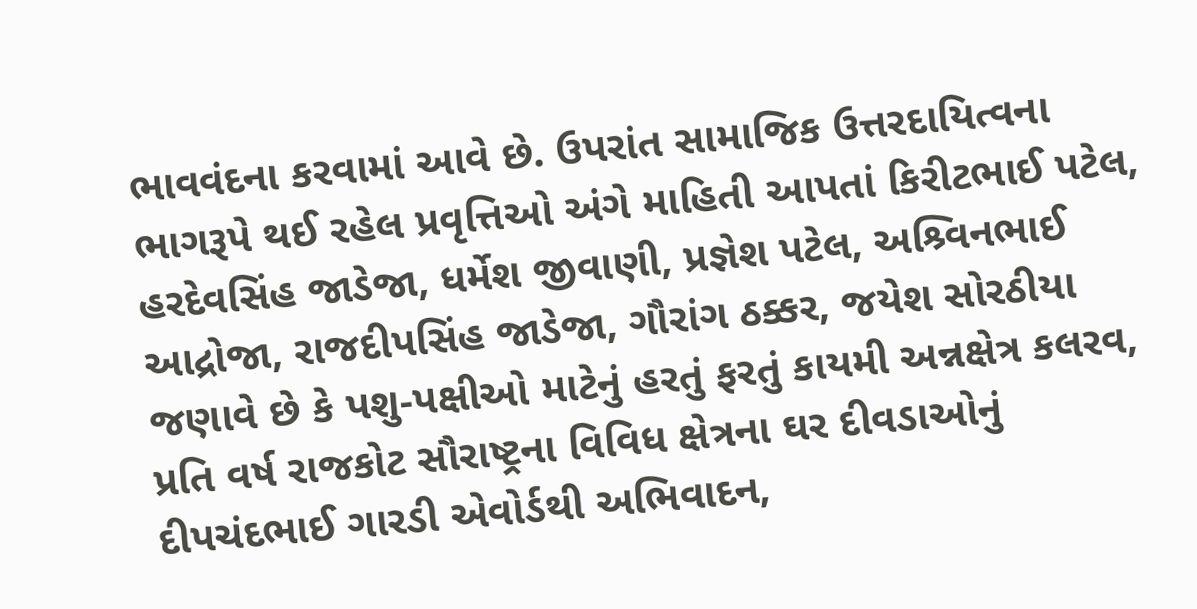ભાવવંદના કરવામાં આવે છે. ઉપરાંત સામાજિક ઉત્તરદાયિત્વના ભાગરૂપે થઈ રહેલ પ્રવૃત્તિઓ અંગે માહિતી આપતાં કિરીટભાઈ પટેલ, હરદેવસિંહ જાડેજા, ધર્મેશ જીવાણી, પ્રજ્ઞેશ પટેલ, અશ્ર્વિનભાઈ આદ્રોજા, રાજદીપસિંહ જાડેજા, ગૌરાંગ ઠક્કર, જયેશ સોરઠીયા જણાવે છે કે પશુ-પક્ષીઓ માટેનું હરતું ફરતું કાયમી અન્નક્ષેત્ર કલરવ, પ્રતિ વર્ષ રાજકોટ સૌરાષ્ટ્રના વિવિધ ક્ષેત્રના ઘર દીવડાઓનું દીપચંદભાઈ ગારડી એવોર્ડથી અભિવાદન,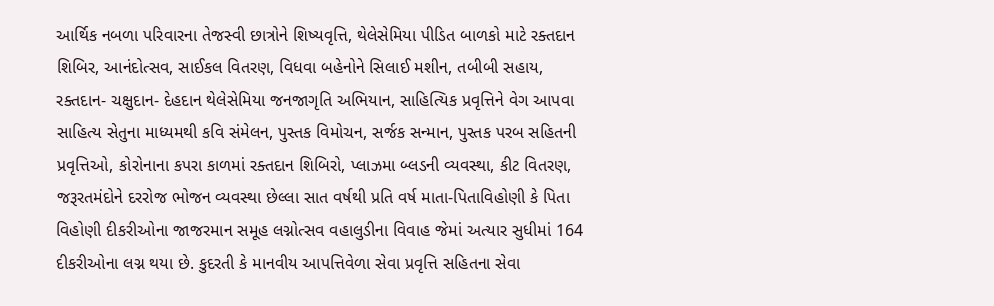આર્થિક નબળા પરિવારના તેજસ્વી છાત્રોને શિષ્યવૃત્તિ, થેલેસેમિયા પીડિત બાળકો માટે રક્તદાન શિબિર, આનંદોત્સવ, સાઈકલ વિતરણ, વિધવા બહેનોને સિલાઈ મશીન, તબીબી સહાય, રક્તદાન- ચક્ષુદાન- દેહદાન થેલેસેમિયા જનજાગૃતિ અભિયાન, સાહિત્યિક પ્રવૃત્તિને વેગ આપવા સાહિત્ય સેતુના માધ્યમથી કવિ સંમેલન, પુસ્તક વિમોચન, સર્જક સન્માન, પુસ્તક પરબ સહિતની પ્રવૃત્તિઓ, કોરોનાના કપરા કાળમાં રક્તદાન શિબિરો, પ્લાઝમા બ્લડની વ્યવસ્થા, કીટ વિતરણ, જરૂરતમંદોને દરરોજ ભોજન વ્યવસ્થા છેલ્લા સાત વર્ષથી પ્રતિ વર્ષ માતા-પિતાવિહોણી કે પિતા વિહોણી દીકરીઓના જાજરમાન સમૂહ લગ્નોત્સવ વહાલુડીના વિવાહ જેમાં અત્યાર સુધીમાં 164 દીકરીઓના લગ્ન થયા છે. કુદરતી કે માનવીય આપત્તિવેળા સેવા પ્રવૃત્તિ સહિતના સેવા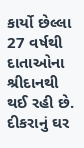કાર્યો છેલ્લા 27 વર્ષથી દાતાઓના શ્રીદાનથી થઈ રહી છે.
દીકરાનું ઘર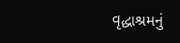વૃદ્ધાશ્રમનું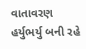વાતાવરણ હર્યુભર્યુ બની રહે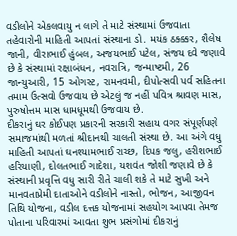વડીલોને એકલવાયુ ન લાગે તે માટે સંસ્થામાં ઉજવાતા તહેવારોની માહિતી આપતાં સંસ્થાના ડો. મયંક ઠક્ક્કર, શૈલેષ જાની, વીરાભાઈ હુંબલ, અજયભાઈ પટેલ, સંજય દવે જણાવે છે કે સંસ્થામાં રક્ષાબંધન, નવરાત્રિ, જન્માષ્ટમી, 26 જાન્યુઆરી, 15 ઓગસ્ટ, રામનવમી, દીપોત્સવી પર્વ સહિતના તમામ ઉત્સવો ઉજવાય છે એટલું જ નહીં પવિત્ર શ્રાવણ માસ, પુરુષોત્તમ માસ ધામધૂમથી ઉજવાય છે.
દીકરાનું ઘર કોઈપણ પ્રકારની સરકારી સહાય વગર સંપૂર્ણપણે સમાજમાંથી મળતાં શ્રીદાનથી ચાલતી સંસ્થા છે. આ અંગે વધુ માહિતી આપતાં ઘનશ્યામભાઈ રાચ્છ, દિપક જલુ, હરીશભાઈ હરિયાણી, દોલતભાઈ ગાદેશા, યશવંત જોશી જણાવે છે કે સંસ્થાની પ્રવૃત્તિ વધુ સારી રીતે ચાલી શકે તે માટે સુખી અને માનવતાપ્રેમી દાતાઓને વડીલોને નાસ્તો, ભોજન, આજીવન તિથિ યોજના, વડીલ દત્તક યોજનામાં સહયોગ આપવા તેમજ પોતાના પરિવારમાં આવતા શુભ પ્રસંગોમાં દીકરાનું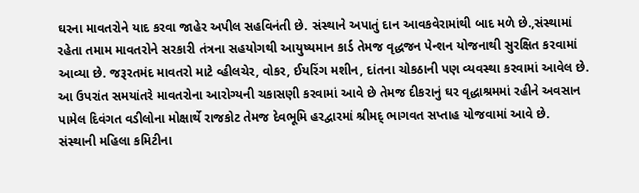ઘરના માવતરોને યાદ કરવા જાહેર અપીલ સહવિનંતી છે. સંસ્થાને અપાતું દાન આવકવેરામાંથી બાદ મળે છે.,સંસ્થામાં રહેતા તમામ માવતરોને સરકારી તંત્રના સહયોગથી આયુષ્યમાન કાર્ડ તેમજ વૃદ્ધજન પેન્શન યોજનાથી સુરક્ષિત કરવામાં આવ્યા છે. જરૂરતમંદ માવતરો માટે વ્હીલચેર, વોકર, ઈયરિંગ મશીન, દાંતના ચોકઠાની પણ વ્યવસ્થા કરવામાં આવેલ છે. આ ઉપરાંત સમયાંતરે માવતરોના આરોગ્યની ચકાસણી કરવામાં આવે છે તેમજ દીકરાનું ઘર વૃદ્ધાશ્રમમાં રહીને અવસાન પામેલ દિવંગત વડીલોના મોક્ષાર્થે રાજકોટ તેમજ દેવભૂમિ હરદ્વારમાં શ્રીમદ્ ભાગવત સપ્તાહ યોજવામાં આવે છે.
સંસ્થાની મહિલા કમિટીના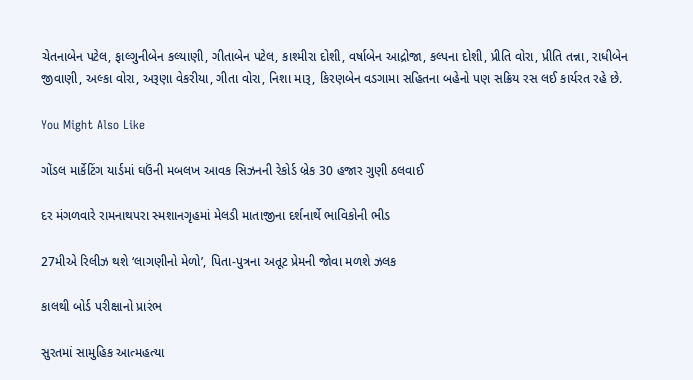ચેતનાબેન પટેલ, ફાલ્ગુનીબેન કલ્યાણી, ગીતાબેન પટેલ, કાશ્મીરા દોશી, વર્ષાબેન આદ્રોજા, કલ્પના દોશી, પ્રીતિ વોરા, પ્રીતિ તન્ના, રાધીબેન જીવાણી, અલ્કા વોરા, અરૂણા વેકરીયા, ગીતા વોરા, નિશા મારૂ, કિરણબેન વડગામા સહિતના બહેનો પણ સક્રિય રસ લઈ કાર્યરત રહે છે.

You Might Also Like

ગોંડલ માર્કેટિંગ યાર્ડમાં ઘઉંની મબલખ આવક સિઝનની રેકોર્ડ બ્રેક 30 હજાર ગુણી ઠલવાઈ

દર મંગળવારે રામનાથપરા સ્મશાનગૃહમાં મેલડી માતાજીના દર્શનાર્થે ભાવિકોની ભીડ

27મીએ રિલીઝ થશે ‘લાગણીનો મેળો’, પિતા-પુત્રના અતૂટ પ્રેમની જોવા મળશે ઝલક

કાલથી બોર્ડ પરીક્ષાનો પ્રારંભ

સુરતમાં સામુહિક આત્મહત્યા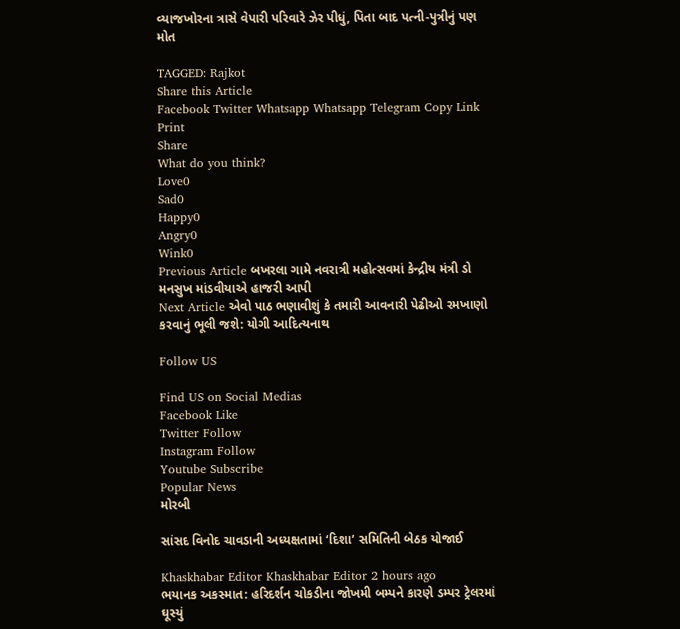વ્યાજખોરના ત્રાસે વેપારી પરિવારે ઝેર પીધું, પિતા બાદ પત્ની-પુત્રીનું પણ મોત

TAGGED: Rajkot
Share this Article
Facebook Twitter Whatsapp Whatsapp Telegram Copy Link Print
Share
What do you think?
Love0
Sad0
Happy0
Angry0
Wink0
Previous Article બખરલા ગામે નવરાત્રી મહોત્સવમાં કેન્દ્રીય મંત્રી ડો મનસુખ માંડવીયાએ હાજરી આપી
Next Article એવો પાઠ ભણાવીશું કે તમારી આવનારી પેઢીઓ રમખાણો કરવાનું ભૂલી જશે: યોગી આદિત્યનાથ

Follow US

Find US on Social Medias
Facebook Like
Twitter Follow
Instagram Follow
Youtube Subscribe
Popular News
મોરબી

સાંસદ વિનોદ ચાવડાની અધ્યક્ષતામાં ‘દિશા’ સમિતિની બેઠક યોજાઈ

Khaskhabar Editor Khaskhabar Editor 2 hours ago
ભયાનક અકસ્માત: હરિદર્શન ચોકડીના જોખમી બમ્પને કારણે ડમ્પર ટ્રેલરમાં ઘૂસ્યું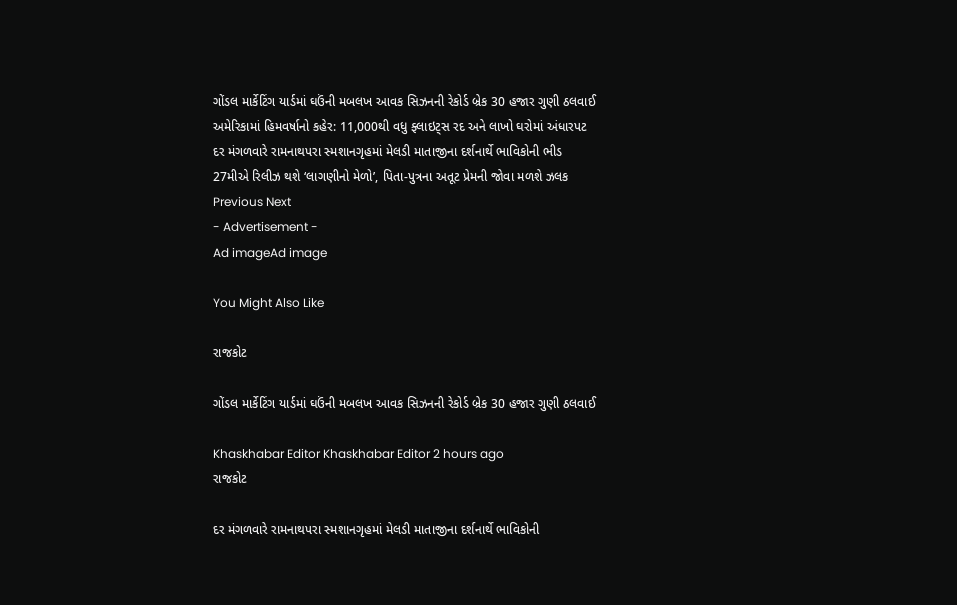ગોંડલ માર્કેટિંગ યાર્ડમાં ઘઉંની મબલખ આવક સિઝનની રેકોર્ડ બ્રેક 30 હજાર ગુણી ઠલવાઈ
અમેરિકામાં હિમવર્ષાનો કહેર: 11,000થી વધુ ફ્લાઇટ્સ રદ અને લાખો ઘરોમાં અંધારપટ
દર મંગળવારે રામનાથપરા સ્મશાનગૃહમાં મેલડી માતાજીના દર્શનાર્થે ભાવિકોની ભીડ
27મીએ રિલીઝ થશે ‘લાગણીનો મેળો’, પિતા-પુત્રના અતૂટ પ્રેમની જોવા મળશે ઝલક
Previous Next
- Advertisement -
Ad imageAd image

You Might Also Like

રાજકોટ

ગોંડલ માર્કેટિંગ યાર્ડમાં ઘઉંની મબલખ આવક સિઝનની રેકોર્ડ બ્રેક 30 હજાર ગુણી ઠલવાઈ

Khaskhabar Editor Khaskhabar Editor 2 hours ago
રાજકોટ

દર મંગળવારે રામનાથપરા સ્મશાનગૃહમાં મેલડી માતાજીના દર્શનાર્થે ભાવિકોની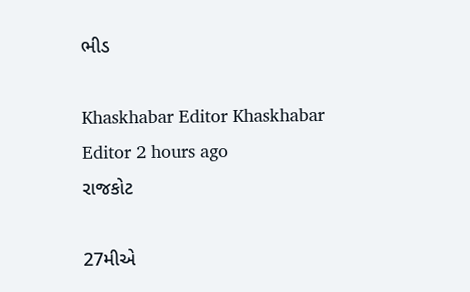ભીડ

Khaskhabar Editor Khaskhabar Editor 2 hours ago
રાજકોટ

27મીએ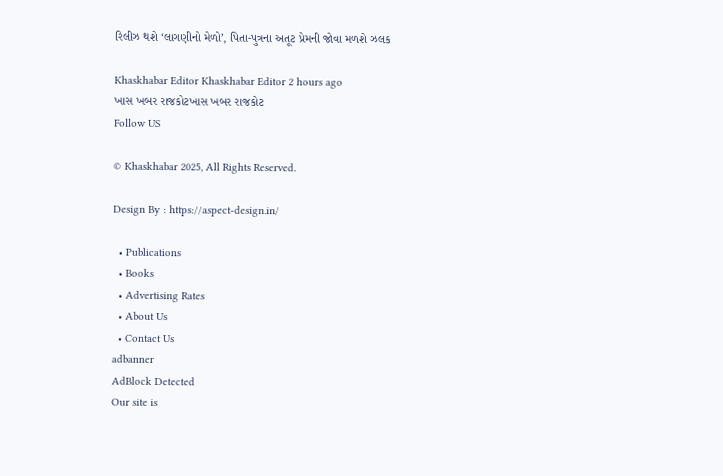રિલીઝ થશે ‘લાગણીનો મેળો’, પિતા-પુત્રના અતૂટ પ્રેમની જોવા મળશે ઝલક

Khaskhabar Editor Khaskhabar Editor 2 hours ago
ખાસ ખબર રાજકોટખાસ ખબર રાજકોટ
Follow US

© Khaskhabar 2025, All Rights Reserved.

Design By : https://aspect-design.in/

  • Publications
  • Books
  • Advertising Rates
  • About Us
  • Contact Us
adbanner
AdBlock Detected
Our site is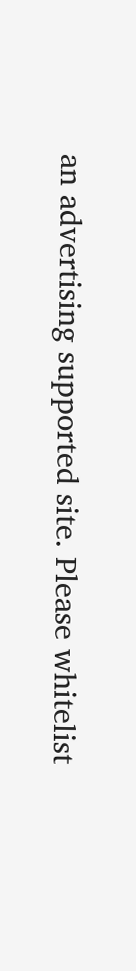an advertising supported site. Please whitelist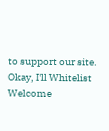to support our site.
Okay, I'll Whitelist
Welcome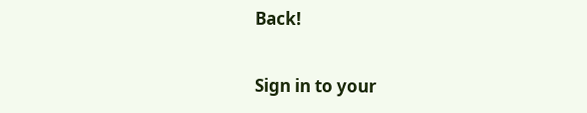Back!

Sign in to your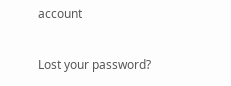account

Lost your password?